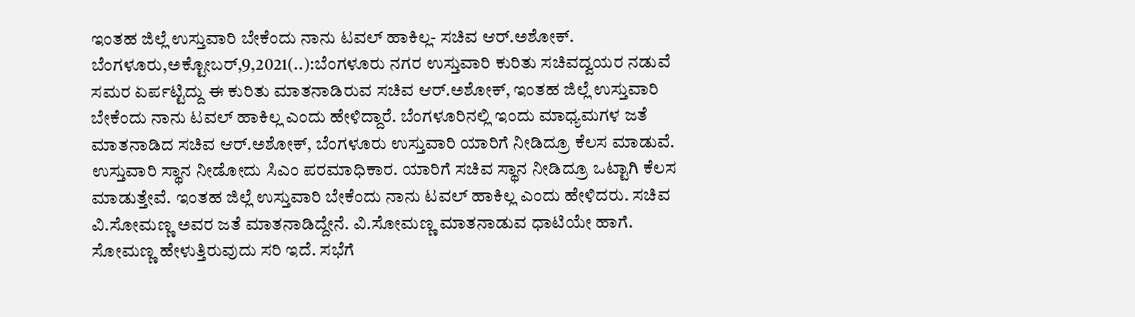ಇಂತಹ ಜಿಲ್ಲೆ ಉಸ್ತುವಾರಿ ಬೇಕೆಂದು ನಾನು ಟವಲ್ ಹಾಕಿಲ್ಲ- ಸಚಿವ ಆರ್.ಅಶೋಕ್. ಬೆಂಗಳೂರು,ಅಕ್ಟೋಬರ್,9,2021(..):ಬೆಂಗಳೂರು ನಗರ ಉಸ್ತುವಾರಿ ಕುರಿತು ಸಚಿವದ್ವಯರ ನಡುವೆ ಸಮರ ಏರ್ಪಟ್ಟಿದ್ದು ಈ ಕುರಿತು ಮಾತನಾಡಿರುವ ಸಚಿವ ಆರ್.ಅಶೋಕ್, ಇಂತಹ ಜಿಲ್ಲೆ ಉಸ್ತುವಾರಿ ಬೇಕೆಂದು ನಾನು ಟವಲ್ ಹಾಕಿಲ್ಲ ಎಂದು ಹೇಳಿದ್ದಾರೆ. ಬೆಂಗಳೂರಿನಲ್ಲಿ ಇಂದು ಮಾಧ್ಯಮಗಳ ಜತೆ ಮಾತನಾಡಿದ ಸಚಿವ ಆರ್.ಅಶೋಕ್, ಬೆಂಗಳೂರು ಉಸ್ತುವಾರಿ ಯಾರಿಗೆ ನೀಡಿದ್ರೂ ಕೆಲಸ ಮಾಡುವೆ. ಉಸ್ತುವಾರಿ ಸ್ಥಾನ ನೀಡೋದು ಸಿಎಂ ಪರಮಾಧಿಕಾರ. ಯಾರಿಗೆ ಸಚಿವ ಸ್ಥಾನ ನೀಡಿದ್ರೂ ಒಟ್ಟಾಗಿ ಕೆಲಸ ಮಾಡುತ್ತೇವೆ. ಇಂತಹ ಜಿಲ್ಲೆ ಉಸ್ತುವಾರಿ ಬೇಕೆಂದು ನಾನು ಟವಲ್ ಹಾಕಿಲ್ಲ ಎಂದು ಹೇಳಿದರು. ಸಚಿವ ವಿ.ಸೋಮಣ್ಣ ಅವರ ಜತೆ ಮಾತನಾಡಿದ್ದೇನೆ. ವಿ.ಸೋಮಣ್ಣ ಮಾತನಾಡುವ ಧಾಟಿಯೇ ಹಾಗೆ. ಸೋಮಣ್ಣ ಹೇಳುತ್ತಿರುವುದು ಸರಿ ಇದೆ. ಸಭೆಗೆ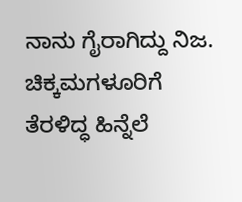ನಾನು ಗೈರಾಗಿದ್ದು ನಿಜ. ಚಿಕ್ಕಮಗಳೂರಿಗೆ ತೆರಳಿದ್ಧ ಹಿನ್ನೆಲೆ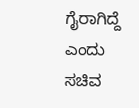ಗೈರಾಗಿದ್ದೆ ಎಂದು ಸಚಿವ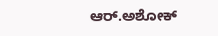ಆರ್.ಅಶೋಕ್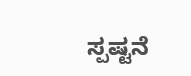ಸ್ಪಷ್ಟನೆ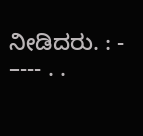ನೀಡಿದರು. : - –--- . .